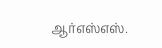ஆர்எஸ்எஸ்.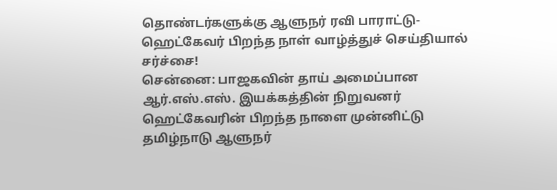தொண்டர்களுக்கு ஆளுநர் ரவி பாராட்டு-ஹெட்கேவர் பிறந்த நாள் வாழ்த்துச் செய்தியால் சர்ச்சை!
சென்னை: பாஜகவின் தாய் அமைப்பான ஆர்.எஸ்.எஸ். இயக்கத்தின் நிறுவனர் ஹெட்கேவரின் பிறந்த நாளை முன்னிட்டு தமிழ்நாடு ஆளுநர்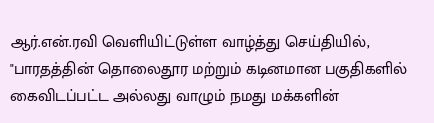ஆர்.என்.ரவி வெளியிட்டுள்ள வாழ்த்து செய்தியில், "பாரதத்தின் தொலைதூர மற்றும் கடினமான பகுதிகளில் கைவிடப்பட்ட அல்லது வாழும் நமது மக்களின்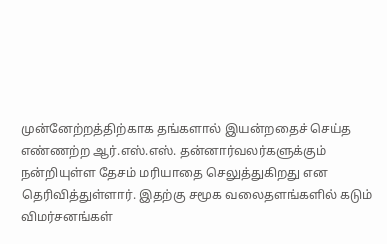முன்னேற்றத்திற்காக தங்களால் இயன்றதைச் செய்த எண்ணற்ற ஆர்.எஸ்.எஸ். தன்னார்வலர்களுக்கும் நன்றியுள்ள தேசம் மரியாதை செலுத்துகிறது என தெரிவித்துள்ளார். இதற்கு சமூக வலைதளங்களில் கடும் விமர்சனங்கள்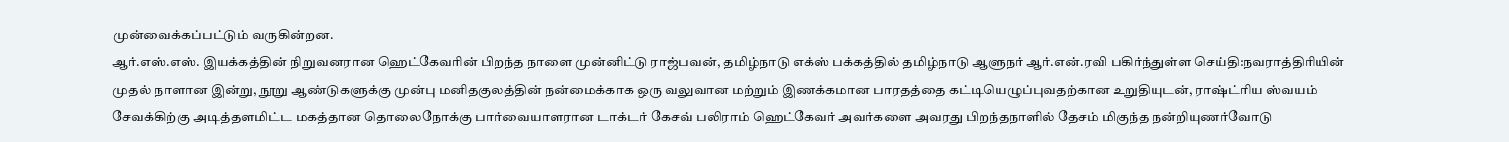முன்வைக்கப்பட்டும் வருகின்றன.
ஆர்.எஸ்.எஸ். இயக்கத்தின் நிறுவனரான ஹெட்கேவரின் பிறந்த நாளை முன்னிட்டு ராஜ்பவன், தமிழ்நாடு எக்ஸ் பக்கத்தில் தமிழ்நாடு ஆளுநர் ஆர்.என்.ரவி பகிர்ந்துள்ள செய்தி:நவராத்திரியின் முதல் நாளான இன்று, நூறு ஆண்டுகளுக்கு முன்பு மனிதகுலத்தின் நன்மைக்காக ஒரு வலுவான மற்றும் இணக்கமான பாரதத்தை கட்டியெழுப்புவதற்கான உறுதியுடன், ராஷ்ட்ரிய ஸ்வயம் சேவக்கிற்கு அடித்தளமிட்ட மகத்தான தொலைநோக்கு பார்வையாளரான டாக்டர் கேசவ் பலிராம் ஹெட்கேவர் அவர்களை அவரது பிறந்தநாளில் தேசம் மிகுந்த நன்றியுணர்வோடு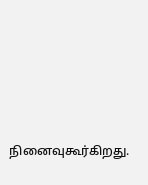நினைவுகூர்கிறது.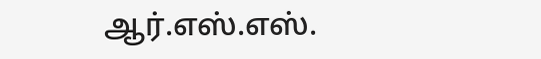ஆர்.எஸ்.எஸ்.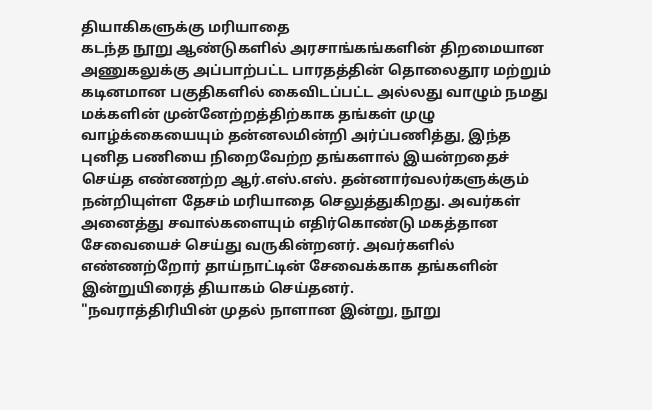தியாகிகளுக்கு மரியாதை
கடந்த நூறு ஆண்டுகளில் அரசாங்கங்களின் திறமையான அணுகலுக்கு அப்பாற்பட்ட பாரதத்தின் தொலைதூர மற்றும் கடினமான பகுதிகளில் கைவிடப்பட்ட அல்லது வாழும் நமது மக்களின் முன்னேற்றத்திற்காக தங்கள் முழு வாழ்க்கையையும் தன்னலமின்றி அர்ப்பணித்து, இந்த புனித பணியை நிறைவேற்ற தங்களால் இயன்றதைச் செய்த எண்ணற்ற ஆர்.எஸ்.எஸ். தன்னார்வலர்களுக்கும் நன்றியுள்ள தேசம் மரியாதை செலுத்துகிறது. அவர்கள் அனைத்து சவால்களையும் எதிர்கொண்டு மகத்தான சேவையைச் செய்து வருகின்றனர். அவர்களில் எண்ணற்றோர் தாய்நாட்டின் சேவைக்காக தங்களின் இன்றுயிரைத் தியாகம் செய்தனர்.
"நவராத்திரியின் முதல் நாளான இன்று, நூறு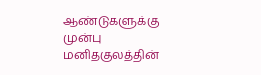ஆண்டுகளுக்கு முன்பு மனிதகுலத்தின்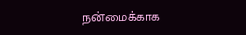நன்மைக்காக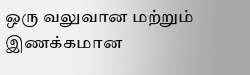ஒரு வலுவான மற்றும் இணக்கமான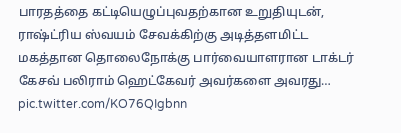பாரதத்தை கட்டியெழுப்புவதற்கான உறுதியுடன், ராஷ்ட்ரிய ஸ்வயம் சேவக்கிற்கு அடித்தளமிட்ட மகத்தான தொலைநோக்கு பார்வையாளரான டாக்டர் கேசவ் பலிராம் ஹெட்கேவர் அவர்களை அவரது… pic.twitter.com/KO76QIgbnn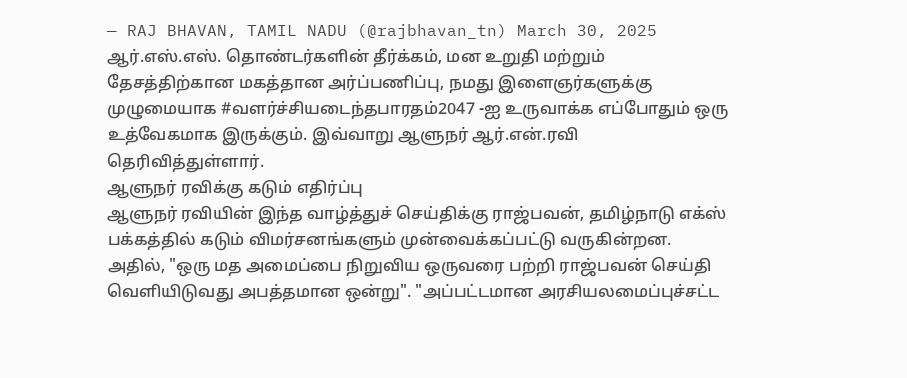— RAJ BHAVAN, TAMIL NADU (@rajbhavan_tn) March 30, 2025
ஆர்.எஸ்.எஸ். தொண்டர்களின் தீர்க்கம், மன உறுதி மற்றும் தேசத்திற்கான மகத்தான அர்ப்பணிப்பு, நமது இளைஞர்களுக்கு முழுமையாக #வளர்ச்சியடைந்தபாரதம்2047 -ஐ உருவாக்க எப்போதும் ஒரு உத்வேகமாக இருக்கும். இவ்வாறு ஆளுநர் ஆர்.என்.ரவி தெரிவித்துள்ளார்.
ஆளுநர் ரவிக்கு கடும் எதிர்ப்பு
ஆளுநர் ரவியின் இந்த வாழ்த்துச் செய்திக்கு ராஜ்பவன், தமிழ்நாடு எக்ஸ் பக்கத்தில் கடும் விமர்சனங்களும் முன்வைக்கப்பட்டு வருகின்றன. அதில், "ஒரு மத அமைப்பை நிறுவிய ஒருவரை பற்றி ராஜ்பவன் செய்தி வெளியிடுவது அபத்தமான ஒன்று". "அப்பட்டமான அரசியலமைப்புச்சட்ட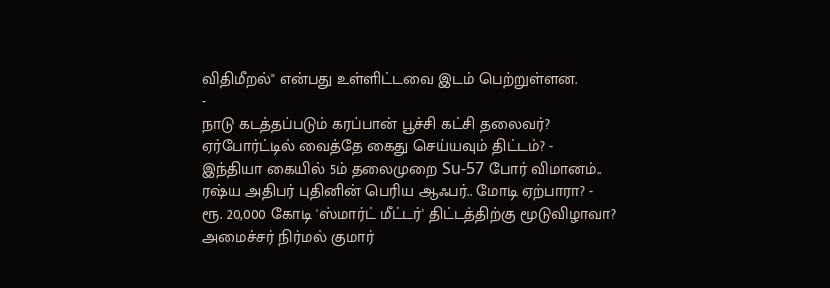விதிமீறல்" என்பது உள்ளிட்டவை இடம் பெற்றுள்ளன.
-
நாடு கடத்தப்படும் கரப்பான் பூச்சி கட்சி தலைவர்? ஏர்போர்ட்டில் வைத்தே கைது செய்யவும் திட்டம்? -
இந்தியா கையில் 5ம் தலைமுறை Su-57 போர் விமானம்.. ரஷ்ய அதிபர் புதினின் பெரிய ஆஃபர்.. மோடி ஏற்பாரா? -
ரூ. 20,000 கோடி 'ஸ்மார்ட் மீட்டர்' திட்டத்திற்கு மூடுவிழாவா? அமைச்சர் நிர்மல் குமார்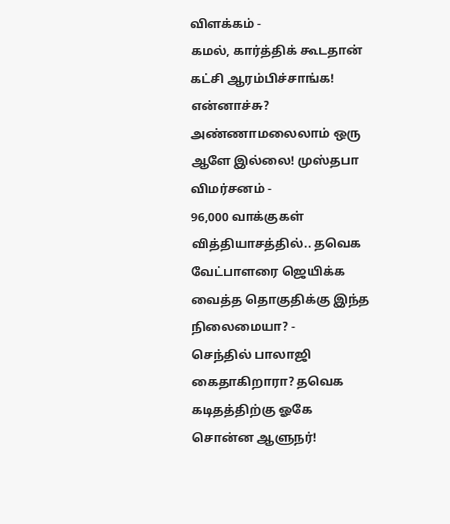விளக்கம் -
கமல், கார்த்திக் கூடதான் கட்சி ஆரம்பிச்சாங்க! என்னாச்சு? அண்ணாமலைலாம் ஒரு ஆளே இல்லை! முஸ்தபா விமர்சனம் -
96,000 வாக்குகள் வித்தியாசத்தில்.. தவெக வேட்பாளரை ஜெயிக்க வைத்த தொகுதிக்கு இந்த நிலைமையா? -
செந்தில் பாலாஜி கைதாகிறாரா? தவெக கடிதத்திற்கு ஓகே சொன்ன ஆளுநர்!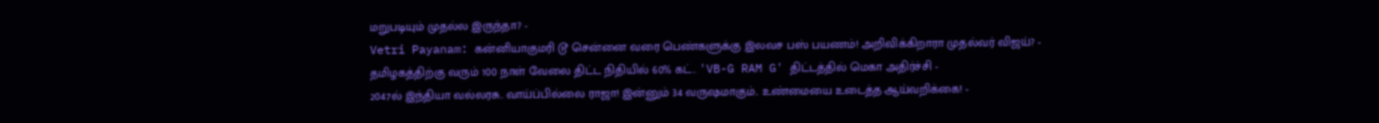மறுபடியும் முதல்ல இருந்தா? -
Vetri Payanam: கன்னியாகுமரி டூ சென்னை வரை பெண்களுக்கு இலவச பஸ் பயணம்! அறிவிக்கிறாரா முதல்வர் விஜய்? -
தமிழகத்திற்கு வரும் 100 நாள் வேலை திட்ட நிதியில் 60% கட்.. 'VB-G RAM G' திட்டத்தில் மெகா அதிர்ச்சி -
2047ல் இந்தியா வல்லரசு.. வாய்ப்பில்லை ராஜா! இன்னும் 34 வருஷமாகும்.. உண்மையை உடைத்த ஆய்வறிக்கை! -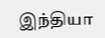இந்தியா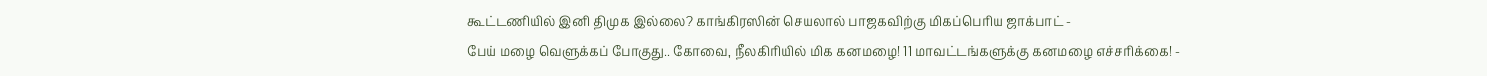கூட்டணியில் இனி திமுக இல்லை? காங்கிரஸின் செயலால் பாஜகவிற்கு மிகப்பெரிய ஜாக்பாட் -
பேய் மழை வெளுக்கப் போகுது.. கோவை, நீலகிரியில் மிக கனமழை! 11 மாவட்டங்களுக்கு கனமழை எச்சரிக்கை! -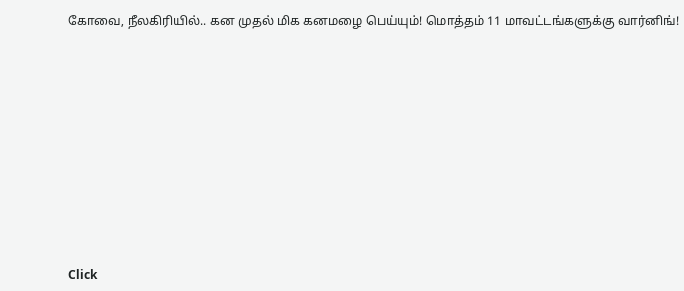கோவை, நீலகிரியில்.. கன முதல் மிக கனமழை பெய்யும்! மொத்தம் 11 மாவட்டங்களுக்கு வார்னிங்!












Click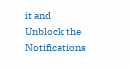it and Unblock the Notifications